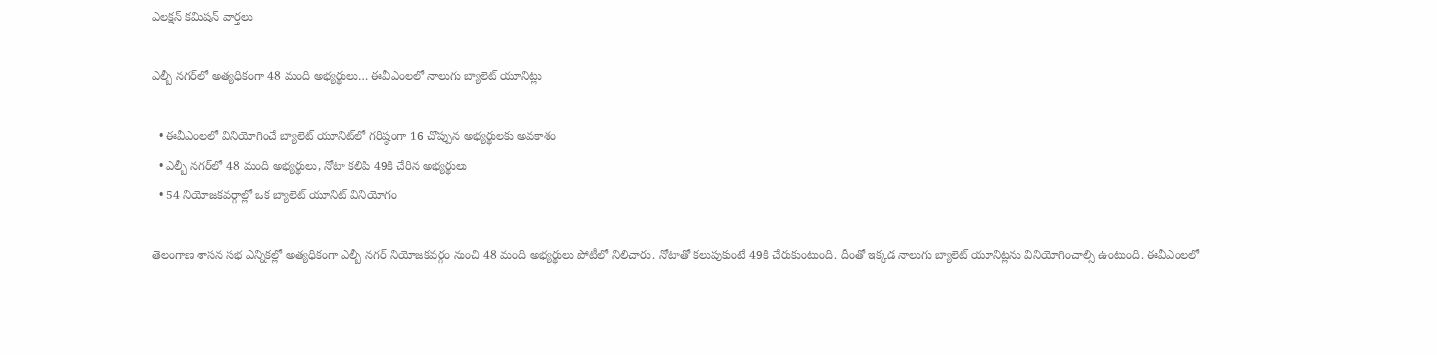ఎలక్షన్ కమిషన్ వార్తలు

ఎల్బీ నగర్‌లో అత్యధికంగా 48 మంది అభ్యర్థులు… ఈవీఎంలలో నాలుగు బ్యాలెట్ యూనిట్లు

  • ఈవీఎంలలో వినియోగించే బ్యాలెట్ యూనిట్‌లో గరిష్ఠంగా 16 చొప్పున అభ్యర్థులకు అవకాశం
  • ఎల్బీ నగర్‌లో 48 మంది అభ్యర్థులు, నోటా కలిపి 49కి చేరిన అభ్యర్థులు
  • 54 నియోజకవర్గాల్లో ఒక బ్యాలెట్ యూనిట్ వినియోగం

తెలంగాణ శాసన సభ ఎన్నికల్లో అత్యధికంగా ఎల్బీ నగర్ నియోజకవర్గం నుంచి 48 మంది అభ్యర్థులు పోటీలో నిలిచారు. నోటాతో కలుపుకుంటే 49కి చేరుకుంటుంది. దీంతో ఇక్కడ నాలుగు బ్యాలెట్ యూనిట్లను వినియోగించాల్సి ఉంటుంది. ఈవీఎంలలో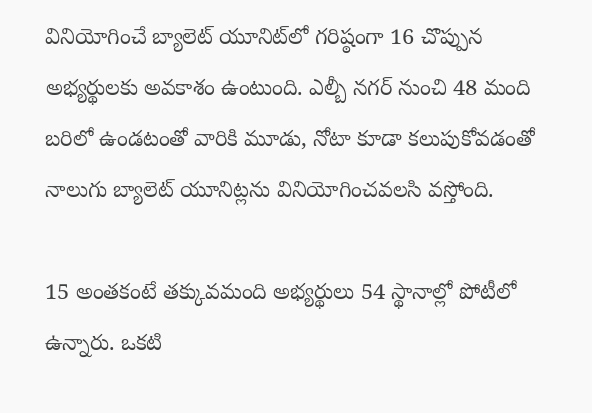వినియోగించే బ్యాలెట్ యూనిట్‌లో గరిష్ఠంగా 16 చొప్పున అభ్యర్థులకు అవకాశం ఉంటుంది. ఎల్బీ నగర్ నుంచి 48 మంది బరిలో ఉండటంతో వారికి మూడు, నోటా కూడా కలుపుకోవడంతో నాలుగు బ్యాలెట్ యూనిట్లను వినియోగించవలసి వస్తోంది.

15 అంతకంటే తక్కువమంది అభ్యర్థులు 54 స్థానాల్లో పోటీలో ఉన్నారు. ఒకటి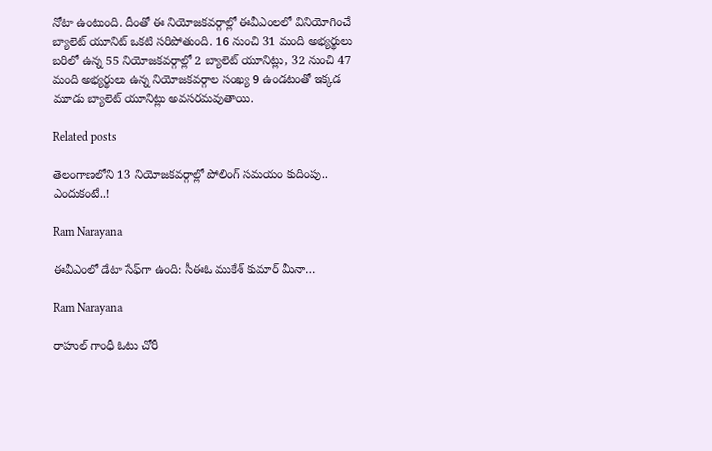నోటా ఉంటుంది. దీంతో ఈ నియోజకవర్గాల్లో ఈవీఎంలలో వినియోగించే బ్యాలెట్ యూనిట్ ఒకటి సరిపోతుంది. 16 నుంచి 31 మంది అభ్యర్థులు బరిలో ఉన్న 55 నియోజకవర్గాల్లో 2 బ్యాలెట్ యూనిట్లు, 32 నుంచి 47 మంది అభ్యర్థులు ఉన్న నియోజకవర్గాల సంఖ్య 9 ఉండటంతో ఇక్కడ మూడు బ్యాలెట్ యూనిట్లు అవసరమవుతాయి.

Related posts

తెలంగాణలోని 13 నియోజకవర్గాల్లో పోలింగ్ సమయం కుదింపు.. ఎందుకంటే..!

Ram Narayana

ఈవీఎంలో డేటా సేఫ్‌గా ఉంది: సీఈఓ ముకేశ్ కుమార్ మీనా…

Ram Narayana

రాహుల్ గాంధీ ఓటు చోరీ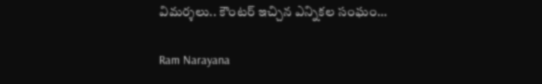విమర్శలు.. కౌంటర్ ఇచ్చిన ఎన్నికల సంఘం…

Ram Narayana